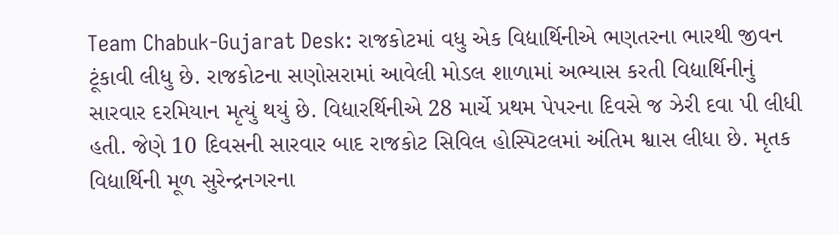Team Chabuk-Gujarat Desk: રાજકોટમાં વધુ એક વિદ્યાર્થિનીએ ભણતરના ભારથી જીવન ટૂંકાવી લીધુ છે. રાજકોટના સણોસરામાં આવેલી મોડલ શાળામાં અભ્યાસ કરતી વિદ્યાર્થિનીનું સારવાર દરમિયાન મૃત્યું થયું છે. વિદ્યારર્થિનીએ 28 માર્ચે પ્રથમ પેપરના દિવસે જ ઝેરી દવા પી લીધી હતી. જેણે 10 દિવસની સારવાર બાદ રાજકોટ સિવિલ હોસ્પિટલમાં અંતિમ શ્વાસ લીધા છે. મૃતક વિદ્યાર્થિની મૂળ સુરેન્દ્રનગરના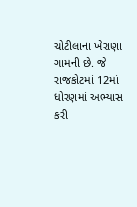ચોટીલાના ખેરાણા ગામની છે. જે રાજકોટમાં 12માં ધોરણમાં અભ્યાસ કરી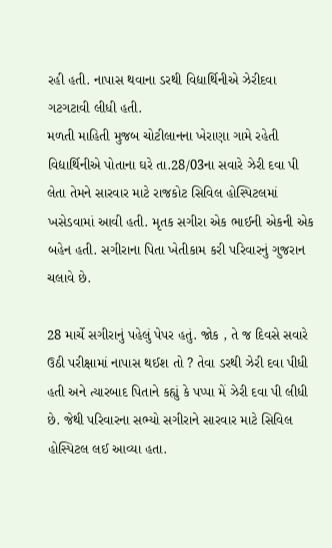રહી હતી. નાપાસ થવાના ડરથી વિદ્યાર્થિનીએ ઝેરીદવા ગટગટાવી લીધી હતી.
મળતી માહિતી મુજબ ચોટીલાનના ખેરાણા ગામે રહેતી વિદ્યાર્થિનીએ પોતાના ઘરે તા.28/03ના સવારે ઝેરી દવા પી લેતા તેમને સારવાર માટે રાજકોટ સિવિલ હોસ્પિટલમાં ખસેડવામાં આવી હતી. મૃતક સગીરા એક ભાઈની એકની એક બહેન હતી. સગીરાના પિતા ખેતીકામ કરી પરિવારનું ગુજરાન ચલાવે છે.

28 માર્ચે સગીરાનું પહેલું પેપર હતું. જોક , તે જ દિવસે સવારે ઉઠી પરીક્ષામાં નાપાસ થઈશ તો ? તેવા ડરથી ઝેરી દવા પીધી હતી અને ત્યારબાદ પિતાને કહ્યું કે પપ્પા મેં ઝેરી દવા પી લીધી છે. જેથી પરિવારના સભ્યો સગીરાને સારવાર માટે સિવિલ હોસ્પિટલ લઈ આવ્યા હતા.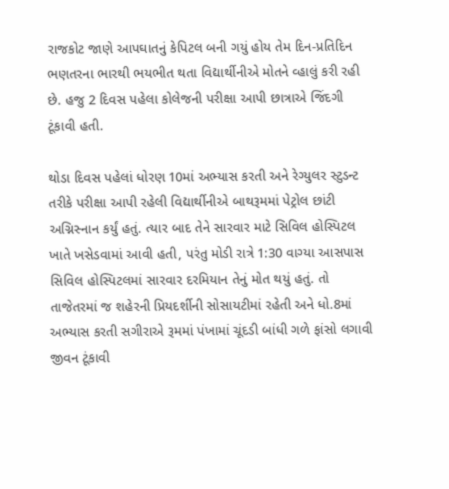રાજકોટ જાણે આપઘાતનું કેપિટલ બની ગયું હોય તેમ દિન-પ્રતિદિન ભણતરના ભારથી ભયભીત થતા વિદ્યાર્થીનીએ મોતને વ્હાલું કરી રહી છે. હજુ 2 દિવસ પહેલા કોલેજની પરીક્ષા આપી છાત્રાએ જિંદગી ટૂંકાવી હતી.

થોડા દિવસ પહેલાં ધોરણ 10માં અભ્યાસ કરતી અને રેગ્યુલર સ્ટુડન્ટ તરીકે પરીક્ષા આપી રહેલી વિદ્યાર્થીનીએ બાથરૂમમાં પેટ્રોલ છાંટી અગ્નિસ્નાન કર્યું હતું. ત્યાર બાદ તેને સારવાર માટે સિવિલ હોસ્પિટલ ખાતે ખસેડવામાં આવી હતી, પરંતુ મોડી રાત્રે 1:30 વાગ્યા આસપાસ સિવિલ હોસ્પિટલમાં સારવાર દરમિયાન તેનું મોત થયું હતું. તો તાજેતરમાં જ શહેરની પ્રિયદર્શીની સોસાયટીમાં રહેતી અને ધો.8માં અભ્યાસ કરતી સગીરાએ રૂમમાં પંખામાં ચૂંદડી બાંધી ગળે ફાંસો લગાવી જીવન ટૂંકાવી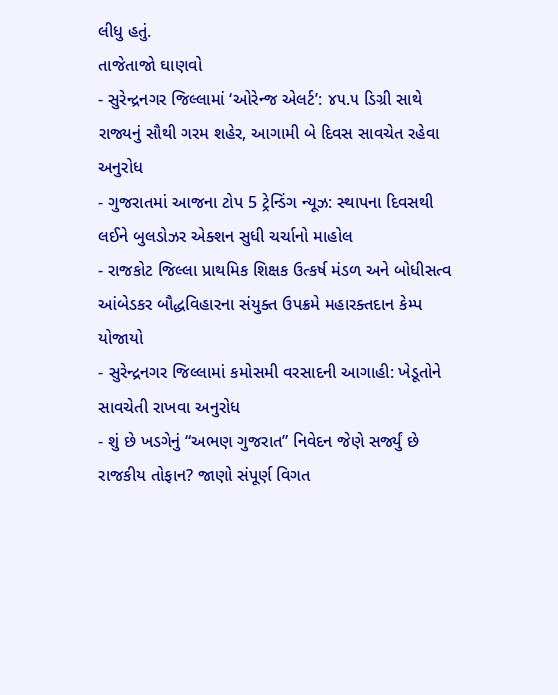લીધુ હતું.
તાજેતાજો ઘાણવો
- સુરેન્દ્રનગર જિલ્લામાં ‘ઓરેન્જ એલર્ટ’: ૪૫.૫ ડિગ્રી સાથે રાજ્યનું સૌથી ગરમ શહેર, આગામી બે દિવસ સાવચેત રહેવા અનુરોધ
- ગુજરાતમાં આજના ટોપ 5 ટ્રેન્ડિંગ ન્યૂઝ: સ્થાપના દિવસથી લઈને બુલડોઝર એક્શન સુધી ચર્ચાનો માહોલ
- રાજકોટ જિલ્લા પ્રાથમિક શિક્ષક ઉત્કર્ષ મંડળ અને બોધીસત્વ આંબેડકર બૌદ્ધવિહારના સંયુક્ત ઉપક્રમે મહારક્તદાન કેમ્પ યોજાયો
- સુરેન્દ્રનગર જિલ્લામાં કમોસમી વરસાદની આગાહી: ખેડૂતોને સાવચેતી રાખવા અનુરોધ
- શું છે ખડગેનું “અભણ ગુજરાત” નિવેદન જેણે સર્જ્યું છે રાજકીય તોફાન? જાણો સંપૂર્ણ વિગત